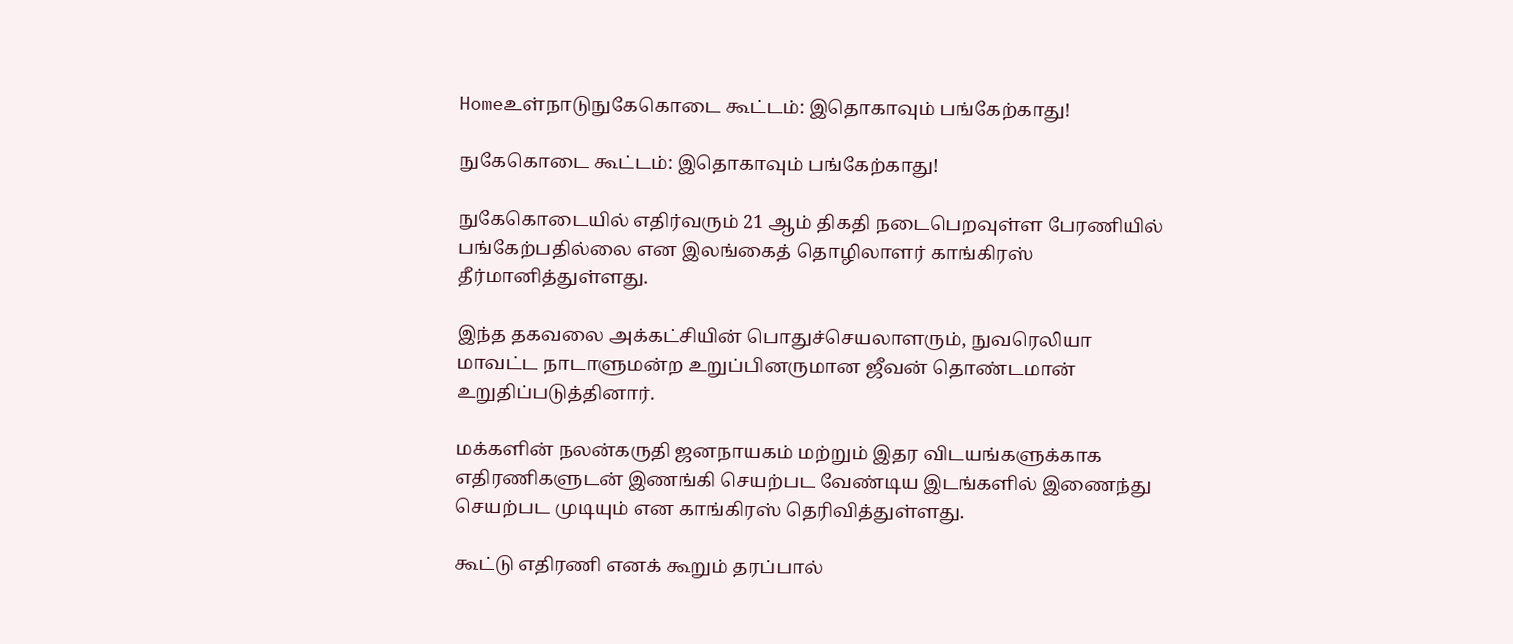Homeஉள்நாடுநுகேகொடை கூட்டம்: இதொகாவும் பங்கேற்காது!

நுகேகொடை கூட்டம்: இதொகாவும் பங்கேற்காது!

நுகேகொடையில் எதிர்வரும் 21 ஆம் திகதி நடைபெறவுள்ள பேரணியில் பங்கேற்பதில்லை என இலங்கைத் தொழிலாளர் காங்கிரஸ் தீர்மானித்துள்ளது.

இந்த தகவலை அக்கட்சியின் பொதுச்செயலாளரும், நுவரெலியா மாவட்ட நாடாளுமன்ற உறுப்பினருமான ஜீவன் தொண்டமான் உறுதிப்படுத்தினார்.

மக்களின் நலன்கருதி ஜனநாயகம் மற்றும் இதர விடயங்களுக்காக எதிரணிகளுடன் இணங்கி செயற்பட வேண்டிய இடங்களில் இணைந்து செயற்பட முடியும் என காங்கிரஸ் தெரிவித்துள்ளது.

கூட்டு எதிரணி எனக் கூறும் தரப்பால்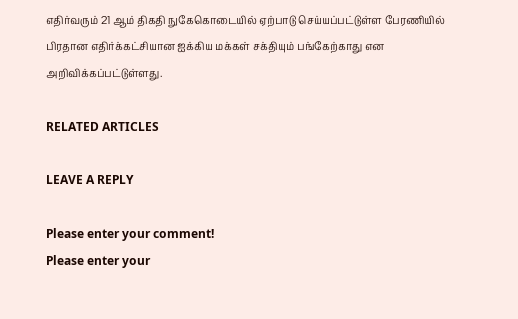எதிர்வரும் 21 ஆம் திகதி நுகேகொடையில் ஏற்பாடு செய்யப்பட்டுள்ள பேரணியில் பிரதான எதிர்க்கட்சியான ஐக்கிய மக்கள் சக்தியும் பங்கேற்காது என அறிவிக்கப்பட்டுள்ளது.

RELATED ARTICLES

LEAVE A REPLY

Please enter your comment!
Please enter your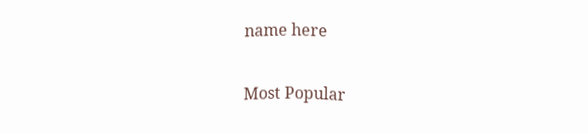name here

Most Popular